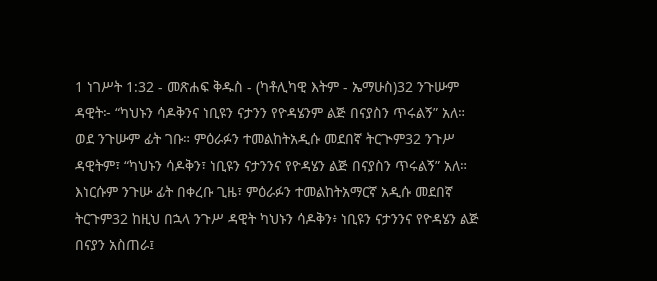1 ነገሥት 1:32 - መጽሐፍ ቅዱስ - (ካቶሊካዊ እትም - ኤማሁስ)32 ንጉሡም ዳዊት፦ “ካህኑን ሳዶቅንና ነቢዩን ናታንን የዮዳሄንም ልጅ በናያስን ጥሩልኝ” አለ። ወደ ንጉሡም ፊት ገቡ። ምዕራፉን ተመልከትአዲሱ መደበኛ ትርጒም32 ንጉሥ ዳዊትም፣ “ካህኑን ሳዶቅን፣ ነቢዩን ናታንንና የዮዳሄን ልጅ በናያስን ጥሩልኝ” አለ። እነርሱም ንጉሡ ፊት በቀረቡ ጊዜ፣ ምዕራፉን ተመልከትአማርኛ አዲሱ መደበኛ ትርጉም32 ከዚህ በኋላ ንጉሥ ዳዊት ካህኑን ሳዶቅን፥ ነቢዩን ናታንንና የዮዳሄን ልጅ በናያን አስጠራ፤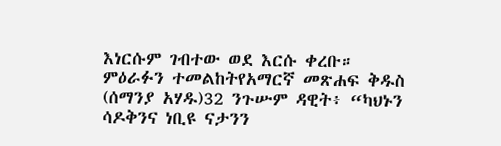እነርሱም ገብተው ወደ እርሱ ቀረቡ። ምዕራፉን ተመልከትየአማርኛ መጽሐፍ ቅዱስ (ሰማንያ አሃዱ)32 ንጉሡም ዳዊት፥ “ካህኑን ሳዶቅንና ነቢዩ ናታንን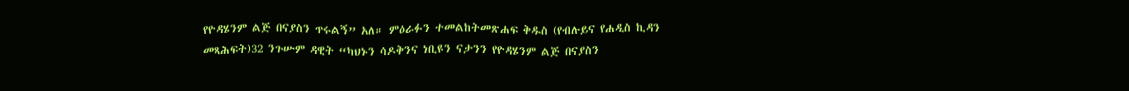የዮዳሄንም ልጅ በናያስን ጥሩልኝ” አለ። ምዕራፉን ተመልከትመጽሐፍ ቅዱስ (የብሉይና የሐዲስ ኪዳን መጻሕፍት)32 ንጉሡም ዳዊት “ካህኑን ሳዶቅንና ነቢዩን ናታንን የዮዳሄንም ልጅ በናያስን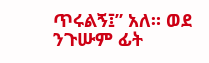ጥሩልኝ፤” አለ። ወደ ንጉሡም ፊት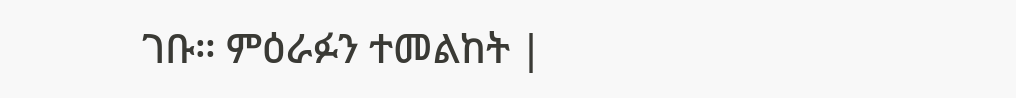ገቡ። ምዕራፉን ተመልከት |